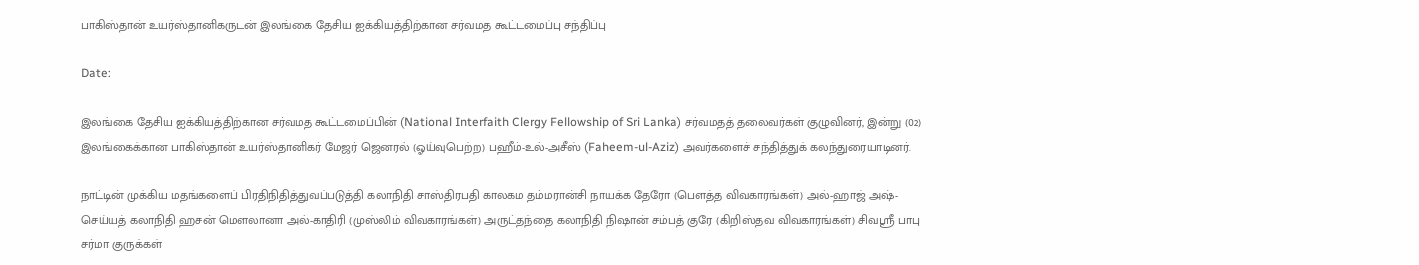பாகிஸ்தான் உயர்ஸ்தானிகருடன் இலங்கை தேசிய ஐக்கியத்திற்கான சர்வமத கூட்டமைப்பு சந்திப்பு

Date:

இலங்கை தேசிய ஐக்கியத்திற்கான சர்வமத கூட்டமைப்பின் (National Interfaith Clergy Fellowship of Sri Lanka) சர்வமதத் தலைவர்கள் குழுவினர், இன்று (02) இலங்கைக்கான பாகிஸ்தான் உயர்ஸ்தானிகர் மேஜர் ஜெனரல் (ஓய்வுபெற்ற) பஹீம்-உல்-அசீஸ் (Faheem-ul-Aziz) அவர்களைச் சந்தித்துக் கலந்துரையாடினர்.

நாட்டின் முக்கிய மதங்களைப் பிரதிநிதித்துவப்படுத்தி கலாநிதி சாஸ்திரபதி காலகம தம்மரான்சி நாயக்க தேரோ (பௌத்த விவகாரங்கள்) அல்-ஹாஜ் அஷ்-செய்யத் கலாநிதி ஹசன் மௌலானா அல்-காதிரி (முஸ்லிம் விவகாரங்கள்) அருட்தந்தை கலாநிதி நிஷான் சம்பத் குரே (கிறிஸ்தவ விவகாரங்கள்) சிவஸ்ரீ பாபு சர்மா குருக்கள்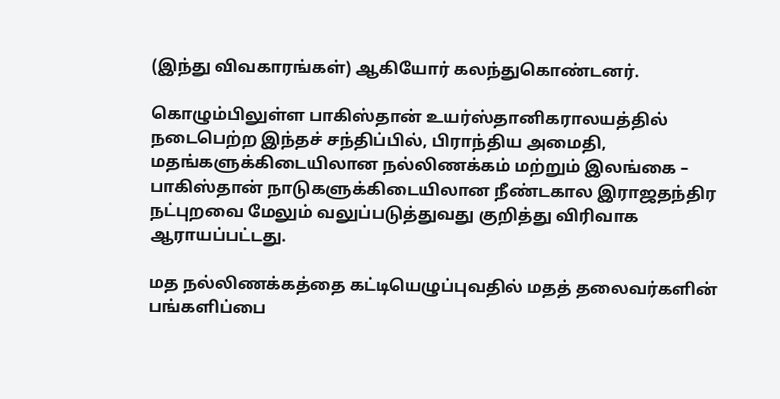(இந்து விவகாரங்கள்) ஆகியோர் கலந்துகொண்டனர்.

கொழும்பிலுள்ள பாகிஸ்தான் உயர்ஸ்தானிகராலயத்தில் நடைபெற்ற இந்தச் சந்திப்பில், பிராந்திய அமைதி, மதங்களுக்கிடையிலான நல்லிணக்கம் மற்றும் இலங்கை – பாகிஸ்தான் நாடுகளுக்கிடையிலான நீண்டகால இராஜதந்திர நட்புறவை மேலும் வலுப்படுத்துவது குறித்து விரிவாக ஆராயப்பட்டது.

மத நல்லிணக்கத்தை கட்டியெழுப்புவதில் மதத் தலைவர்களின் பங்களிப்பை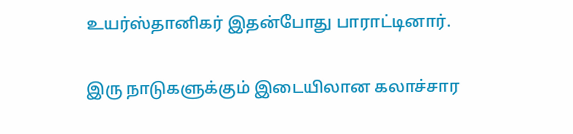உயர்ஸ்தானிகர் இதன்போது பாராட்டினார்.

இரு நாடுகளுக்கும் இடையிலான கலாச்சார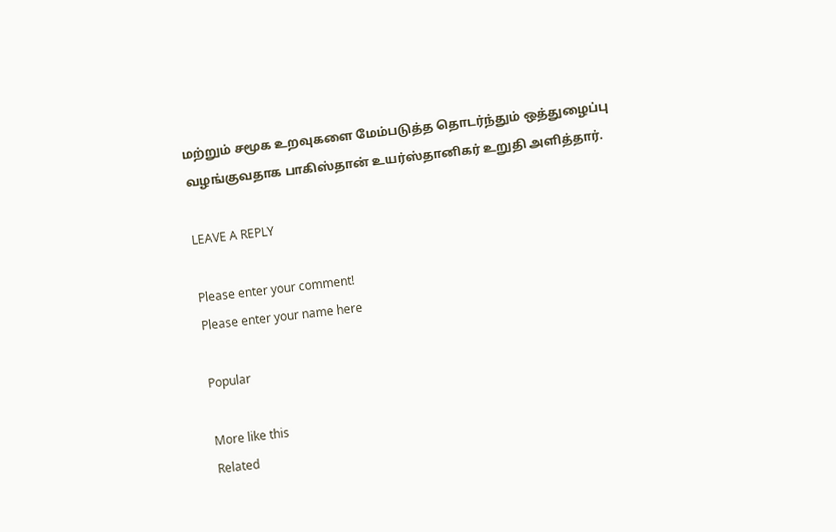மற்றும் சமூக உறவுகளை மேம்படுத்த தொடர்ந்தும் ஒத்துழைப்பு வழங்குவதாக பாகிஸ்தான் உயர்ஸ்தானிகர் உறுதி அளித்தார்.

LEAVE A REPLY

Please enter your comment!
Please enter your name here

Popular

More like this
Related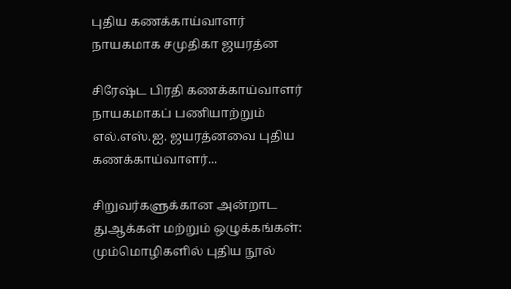புதிய கணக்காய்வாளர் நாயகமாக சமுதிகா ஜயரத்ன

சிரேஷ்ட பிரதி கணக்காய்வாளர் நாயகமாகப் பணியாற்றும் எல்.எஸ்.ஐ. ஜயரத்னவை புதிய கணக்காய்வாளர்...

சிறுவர்களுக்கான அன்றாட துஆக்கள் மற்றும் ஒழுக்கங்கள்: மும்மொழிகளில் புதிய நூல்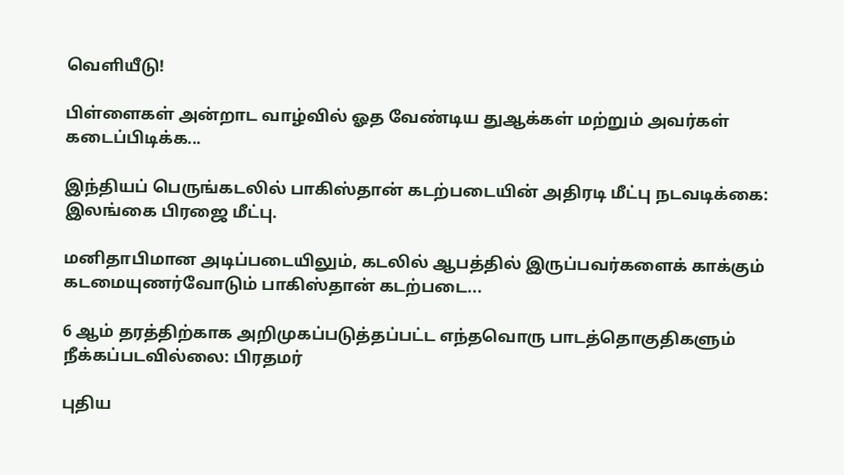வெளியீடு!

பிள்ளைகள் அன்றாட வாழ்வில் ஓத வேண்டிய துஆக்கள் மற்றும் அவர்கள் கடைப்பிடிக்க...

இந்தியப் பெருங்கடலில் பாகிஸ்தான் கடற்படையின் அதிரடி மீட்பு நடவடிக்கை: இலங்கை பிரஜை மீட்பு.

மனிதாபிமான அடிப்படையிலும், கடலில் ஆபத்தில் இருப்பவர்களைக் காக்கும் கடமையுணர்வோடும் பாகிஸ்தான் கடற்படை...

6 ஆம் தரத்திற்காக அறிமுகப்படுத்தப்பட்ட எந்தவொரு பாடத்தொகுதிகளும் நீக்கப்படவில்லை: பிரதமர்

புதிய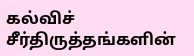கல்விச் சீர்திருத்தங்களின்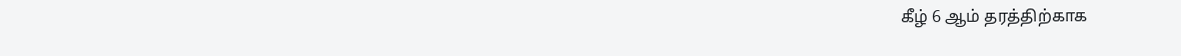கீழ் 6 ஆம் தரத்திற்காக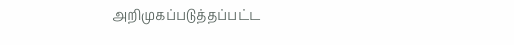அறிமுகப்படுத்தப்பட்ட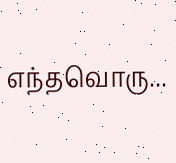எந்தவொரு...